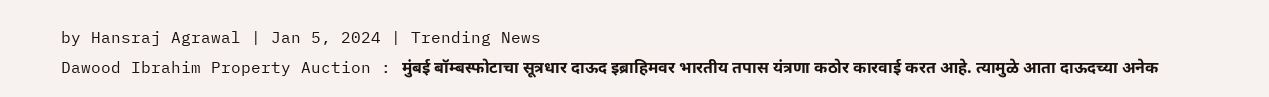by Hansraj Agrawal | Jan 5, 2024 | Trending News
Dawood Ibrahim Property Auction : मुंबई बॉम्बस्फोटाचा सूत्रधार दाऊद इब्राहिमवर भारतीय तपास यंत्रणा कठोर कारवाई करत आहे. त्यामुळे आता दाऊदच्या अनेक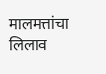मालमत्तांचा लिलाव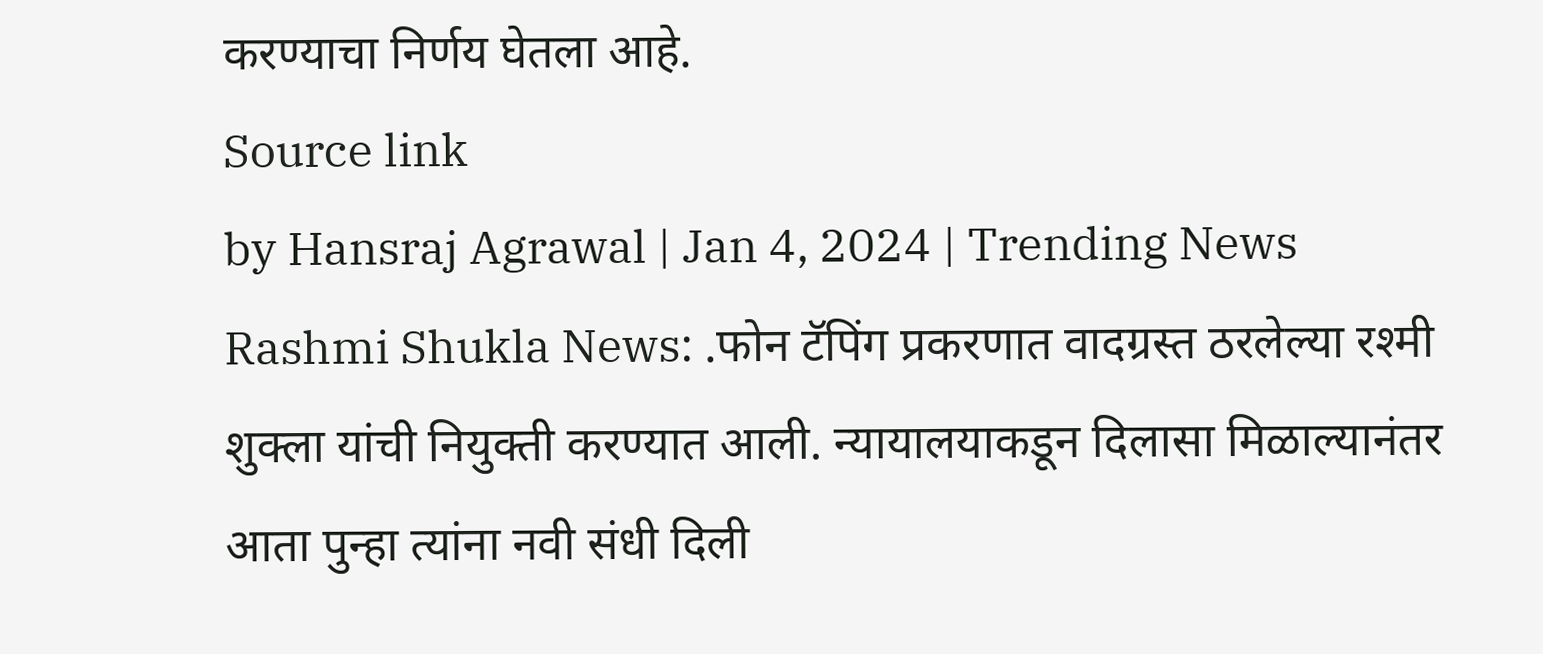करण्याचा निर्णय घेतला आहे.
Source link
by Hansraj Agrawal | Jan 4, 2024 | Trending News
Rashmi Shukla News: .फोन टॅपिंग प्रकरणात वादग्रस्त ठरलेल्या रश्मी शुक्ला यांची नियुक्ती करण्यात आली. न्यायालयाकडून दिलासा मिळाल्यानंतर आता पुन्हा त्यांना नवी संधी दिली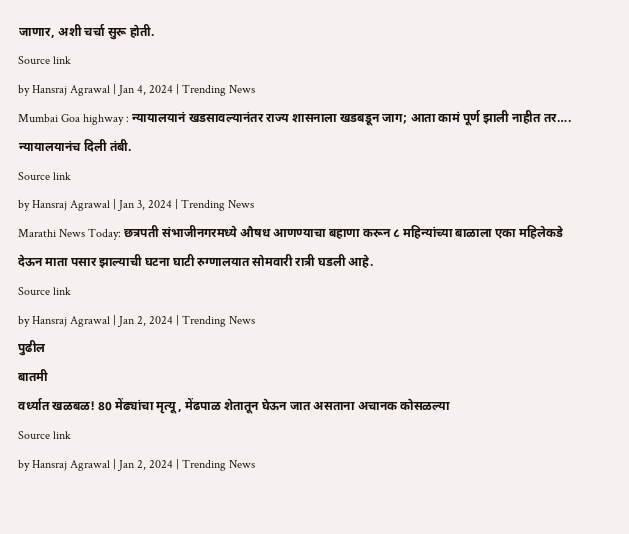जाणार, अशी चर्चा सुरू होती.
Source link
by Hansraj Agrawal | Jan 4, 2024 | Trending News
Mumbai Goa highway : न्यायालयानं खडसावल्यानंतर राज्य शासनाला खडबडून जाग; आता कामं पूर्ण झाली नाहीत तर…. न्यायालयानंच दिली तंबी.
Source link
by Hansraj Agrawal | Jan 3, 2024 | Trending News
Marathi News Today: छत्रपती संभाजीनगरमध्ये औषध आणण्याचा बहाणा करून ८ महिन्यांच्या बाळाला एका महिलेकडे देऊन माता पसार झाल्याची घटना घाटी रुग्णालयात सोमवारी रात्री घडली आहे.
Source link
by Hansraj Agrawal | Jan 2, 2024 | Trending News
पुढील
बातमी
वर्ध्यात खळबळ! 80 मेंढ्यांचा मृत्यू, मेंढपाळ शेतातून घेऊन जात असताना अचानक कोसळल्या
Source link
by Hansraj Agrawal | Jan 2, 2024 | Trending News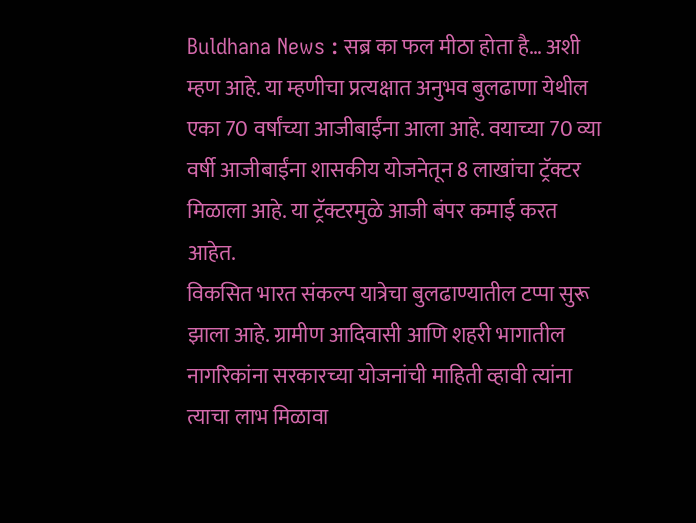Buldhana News : सब्र का फल मीठा होता है… अशी म्हण आहे. या म्हणीचा प्रत्यक्षात अनुभव बुलढाणा येथील एका 70 वर्षांच्या आजीबाईंना आला आहे. वयाच्या 70 व्या वर्षी आजीबाईंना शासकीय योजनेतून 8 लाखांचा ट्रॅक्टर मिळाला आहे. या ट्रॅक्टरमुळे आजी बंपर कमाई करत आहेत.
विकसित भारत संकल्प यात्रेचा बुलढाण्यातील टप्पा सुरू झाला आहे. ग्रामीण आदिवासी आणि शहरी भागातील नागरिकांना सरकारच्या योजनांची माहिती व्हावी त्यांना त्याचा लाभ मिळावा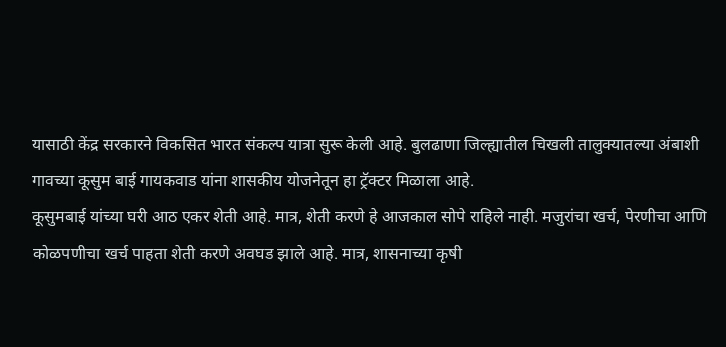यासाठी केंद्र सरकारने विकसित भारत संकल्प यात्रा सुरू केली आहे. बुलढाणा जिल्ह्यातील चिखली तालुक्यातल्या अंबाशी गावच्या कूसुम बाई गायकवाड यांना शासकीय योजनेतून हा ट्रॅक्टर मिळाला आहे.
कूसुमबाई यांच्या घरी आठ एकर शेती आहे. मात्र, शेती करणे हे आजकाल सोपे राहिले नाही. मजुरांचा खर्च, पेरणीचा आणि कोळपणीचा खर्च पाहता शेती करणे अवघड झाले आहे. मात्र, शासनाच्या कृषी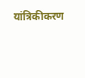यांत्रिकीकरण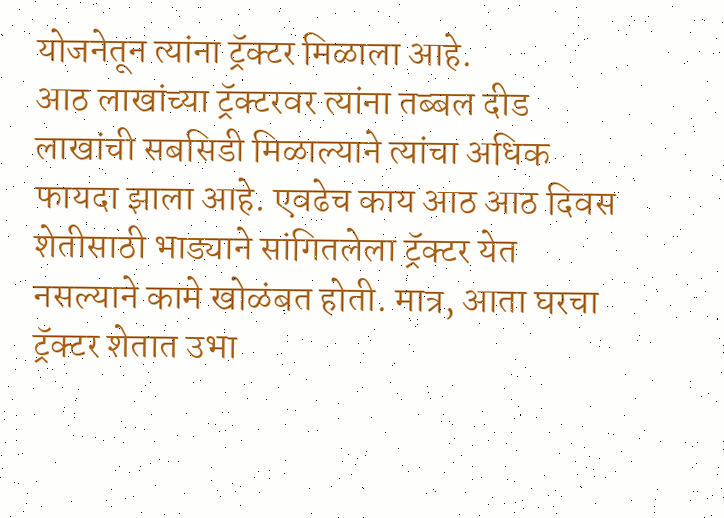योजनेतून त्यांना ट्रॅक्टर मिळाला आहे.
आठ लाखांच्या ट्रॅक्टरवर त्यांना तब्बल दीड लाखांची सबसिडी मिळाल्याने त्यांचा अधिक फायदा झाला आहे. एवढेच काय आठ आठ दिवस शेतीसाठी भाड्याने सांगितलेला ट्रॅक्टर येत नसल्याने कामे खोळंबत होती. मात्र, आता घरचा ट्रॅक्टर शेतात उभा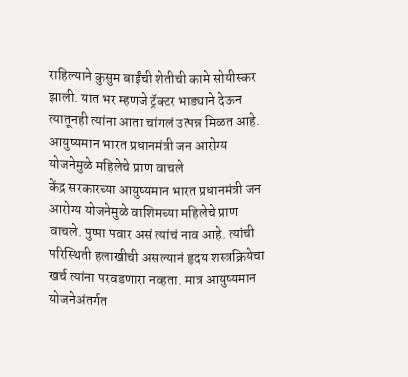राहिल्याने कुसुम बाईंची शेतीची कामे सोयीस्कर झाली. यात भर म्हणजे ट्रॅक्टर भाड्याने देऊन त्यातूनही त्यांना आता चांगलं उत्पन्न मिळत आहे.
आयुष्यमान भारत प्रधानमंत्री जन आरोग्य योजनेमुळे महिलेचे प्राण वाचले
केंद्र सरकारच्या आयुष्यमान भारत प्रधानमंत्री जन आरोग्य योजनेमुळे वाशिमच्या महिलेचे प्राण वाचले. पुष्पा पवार असं त्यांचं नाव आहे. त्यांची परिस्थिती हलाखीची असल्यानं हृदय शस्त्रक्रियेचा खर्च त्यांना परवडणारा नव्हता. मात्र आयुष्यमान योजनेअंतर्गत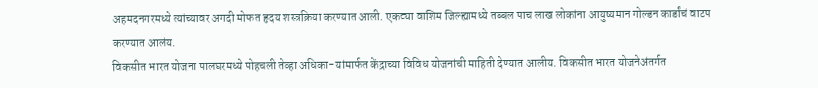अहमदनगरमध्ये त्यांच्यावर अगदी मोफत हृदय शस्त्रक्रिया करण्यात आली. एकट्या वाशिम जिल्ह्यामध्ये तब्बल पाच लाख लोकांना आयुष्यमान गोल्डन कार्डांचं वाटप करण्यात आलंय.
विकसीत भारत योजना पालघरमध्ये पोहचली तेव्हा अधिका-यांमार्फत केंद्राच्या विविध योजनांची माहिती देण्यात आलीय. विकसीत भारत योजनेअंतर्गत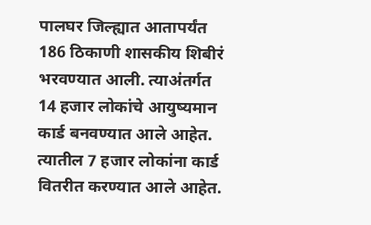पालघर जिल्ह्यात आतापर्यंत 186 ठिकाणी शासकीय शिबीरं भरवण्यात आली. त्याअंतर्गत 14 हजार लोकांचे आयुष्यमान कार्ड बनवण्यात आले आहेत. त्यातील 7 हजार लोकांना कार्ड वितरीत करण्यात आले आहेत.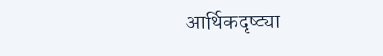आर्थिकदृष्ट्या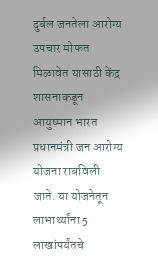दुर्बल जनतेला आरोग्य उपचार मोफत मिळावेत यासाठी केंद्र शासनाकडून आयुष्मान भारत प्रधानमंत्री जन आरोग्य योजना राबविली जाते. या योजनेतून लाभार्थ्यांना 5 लाखांपर्यंतचे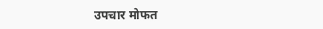उपचार मोफत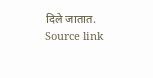दिले जातात.
Source link